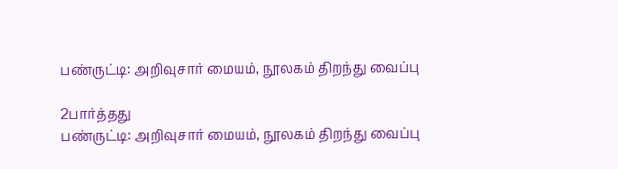பண்ருட்டி: அறிவுசார் மையம், நூலகம் திறந்து வைப்பு

2பார்த்தது
பண்ருட்டி: அறிவுசார் மையம், நூலகம் திறந்து வைப்பு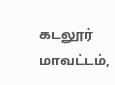கடலூர் மாவட்டம்,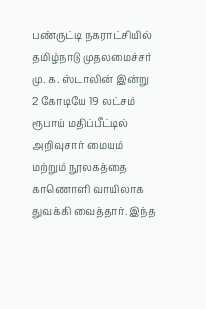பண்ருட்டி நகராட்சியில் தமிழ்நாடு முதலமைச்சர் மு. க. ஸ்டாலின் இன்று 2 கோடியே 19 லட்சம் ரூபாய் மதிப்பீட்டில் அறிவுசார் மையம் மற்றும் நூலகத்தை காணொளி வாயிலாக துவக்கி வைத்தார். இந்த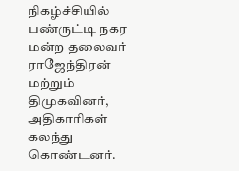நிகழ்ச்சியில் பண்ருட்டி நகர மன்ற தலைவர் ராஜேந்திரன் மற்றும் திமுகவினர், அதிகாரிகள் கலந்து கொண்டனர்.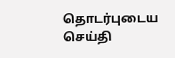தொடர்புடைய செய்தி